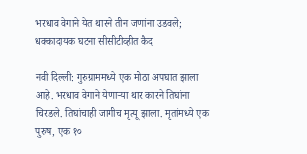भरधाव वेगाने येत थारने तीन जणांना उडवले; धक्कादायक घटना सीसीटीव्हीत कैद

नवी दिल्ली: गुरुग्राममध्ये एक मोठा अपघात झाला आहे. भरधाव वेगाने येणाऱ्या थार कारने तिघांना चिरडले. तिघांचाही जागीच मृत्यू झाला. मृतांमध्ये एक पुरुष, एक १०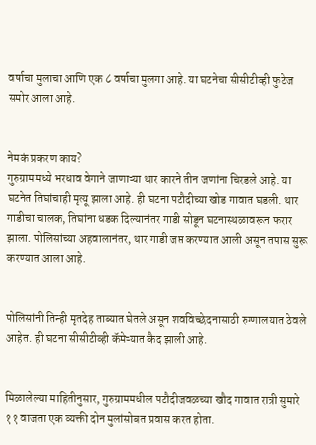वर्षाचा मुलाचा आणि एक ८ वर्षाचा मुलगा आहे. या घटनेचा सीसीटीव्ही फुटेज समोर आला आहे.


नेमकं प्रकरण काय?
गुरुग्राममध्ये भरधाव वेगाने जाणाऱ्या थार कारने तीन जणांना चिरडले आहे. या घटनेत तिघांचाही मृत्यू झाला आहे. ही घटना पटौदीच्या खोड गावात घडली. थार गाडीचा चालक, तिघांना धडक दिल्यानंतर गाडी सोडून घटनास्थळावरून फरार झाला. पोलिसांच्या अहवालानंतर, थार गाडी जप्त करण्यात आली असून तपास सुरू करण्यात आला आहे.


पोलिसांनी तिन्ही मृतदेह ताब्यात घेतले असून शवविच्छेदनासाठी रुग्णालयात ठेवले आहेत. ही घटना सीसीटीव्ही कॅमेऱ्यात कैद झाली आहे.


मिळालेल्या माहितीनुसार, गुरुग्राममधील पटौदीजवळच्या खौद गावात रात्री सुमारे ११ वाजता एक व्यक्ती दोन मुलांसोबत प्रवास करत होता.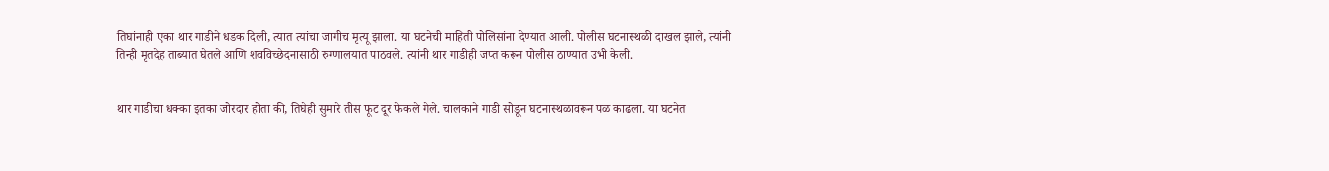तिघांनाही एका थार गाडीने धडक दिली, त्यात त्यांचा जागीच मृत्यू झाला. या घटनेची माहिती पोलिसांना देण्यात आली. पोलीस घटनास्थळी दाखल झाले, त्यांनी तिन्ही मृतदेह ताब्यात घेतले आणि शवविच्छेदनासाठी रुग्णालयात पाठवले. त्यांनी थार गाडीही जप्त करून पोलीस ठाण्यात उभी केली.


थार गाडीचा धक्का इतका जोरदार होता की, तिघेही सुमारे तीस फूट दूर फेकले गेले. चालकाने गाडी सोडून घटनास्थळावरून पळ काढला. या घटनेत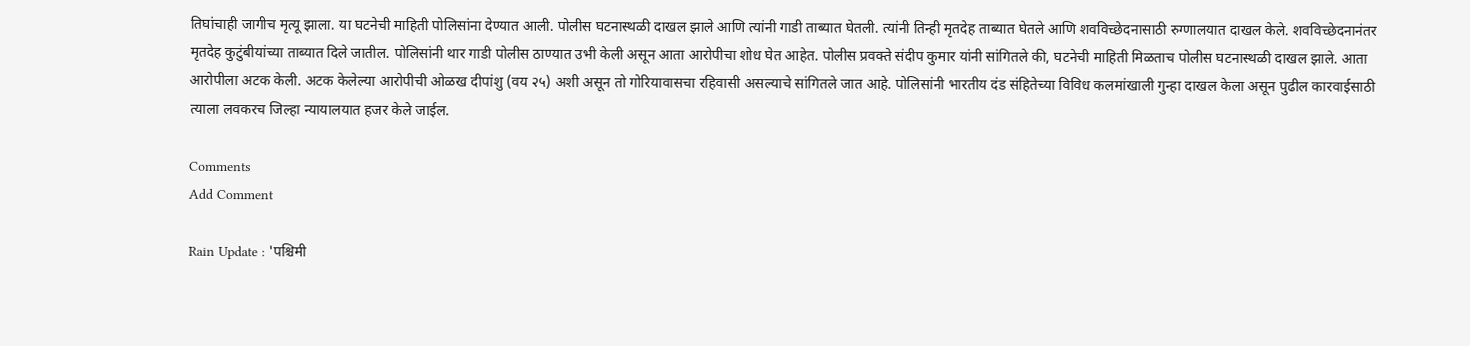तिघांचाही जागीच मृत्यू झाला. या घटनेची माहिती पोलिसांना देण्यात आली. पोलीस घटनास्थळी दाखल झाले आणि त्यांनी गाडी ताब्यात घेतली. त्यांनी तिन्ही मृतदेह ताब्यात घेतले आणि शवविच्छेदनासाठी रुग्णालयात दाखल केले. शवविच्छेदनानंतर मृतदेह कुटुंबीयांच्या ताब्यात दिले जातील. पोलिसांनी थार गाडी पोलीस ठाण्यात उभी केली असून आता आरोपीचा शोध घेत आहेत. पोलीस प्रवक्ते संदीप कुमार यांनी सांगितले की, घटनेची माहिती मिळताच पोलीस घटनास्थळी दाखल झाले. आता आरोपीला अटक केली. अटक केलेल्या आरोपीची ओळख दीपांशु (वय २५) अशी असून तो गोरियावासचा रहिवासी असल्याचे सांगितले जात आहे. पोलिसांनी भारतीय दंड संहितेच्या विविध कलमांखाली गुन्हा दाखल केला असून पुढील कारवाईसाठी त्याला लवकरच जिल्हा न्यायालयात हजर केले जाईल.

Comments
Add Comment

Rain Update : 'पश्चिमी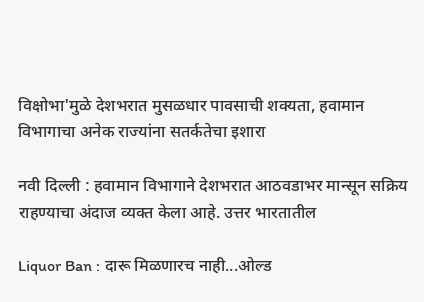विक्षोभा'मुळे देशभरात मुसळधार पावसाची शक्यता, हवामान विभागाचा अनेक राज्यांना सतर्कतेचा इशारा

नवी दिल्ली : हवामान विभागाने देशभरात आठवडाभर मान्सून सक्रिय राहण्याचा अंदाज व्यक्त केला आहे. उत्तर भारतातील

Liquor Ban : दारू मिळणारच नाही...ओल्ड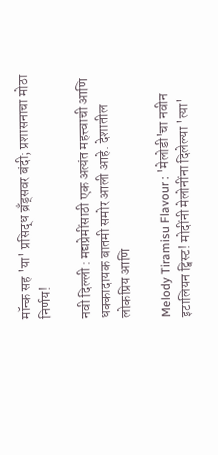मॉन्क सह 'या' प्रसिद्ध ब्रँड्सवर बंदी; प्रशासनाचा मोठा निर्णय!

नवी दिल्ली : मद्यप्रेमींसाठी एक अत्यंत महत्त्वाची आणि धक्कादायक बातमी समोर आली आहे. देशातील लोकप्रिय आणि

Melody Tiramisu Flavour : 'मेलोडी'चा नवीन इटालियन ट्विस्ट! मोदींनी मेलोनींना दिलेल्या 'त्या'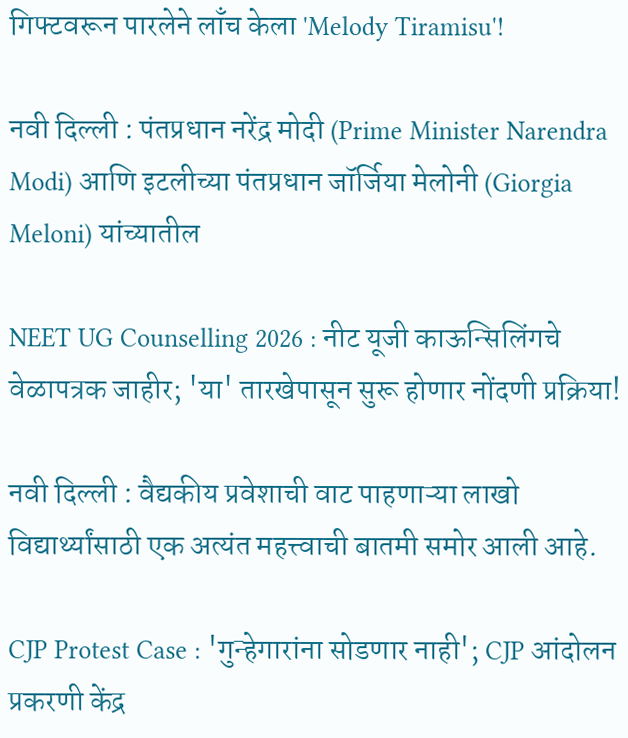गिफ्टवरून पारलेने लाँच केला 'Melody Tiramisu'!

नवी दिल्ली : पंतप्रधान नरेंद्र मोदी (Prime Minister Narendra Modi) आणि इटलीच्या पंतप्रधान जॉर्जिया मेलोनी (Giorgia Meloni) यांच्यातील

NEET UG Counselling 2026 : नीट यूजी काऊन्सिलिंगचे वेळापत्रक जाहीर; 'या' तारखेपासून सुरू होणार नोंदणी प्रक्रिया!

नवी दिल्ली : वैद्यकीय प्रवेशाची वाट पाहणाऱ्या लाखो विद्यार्थ्यांसाठी एक अत्यंत महत्त्वाची बातमी समोर आली आहे.

CJP Protest Case : 'गुन्हेगारांना सोडणार नाही'; CJP आंदोलन प्रकरणी केंद्र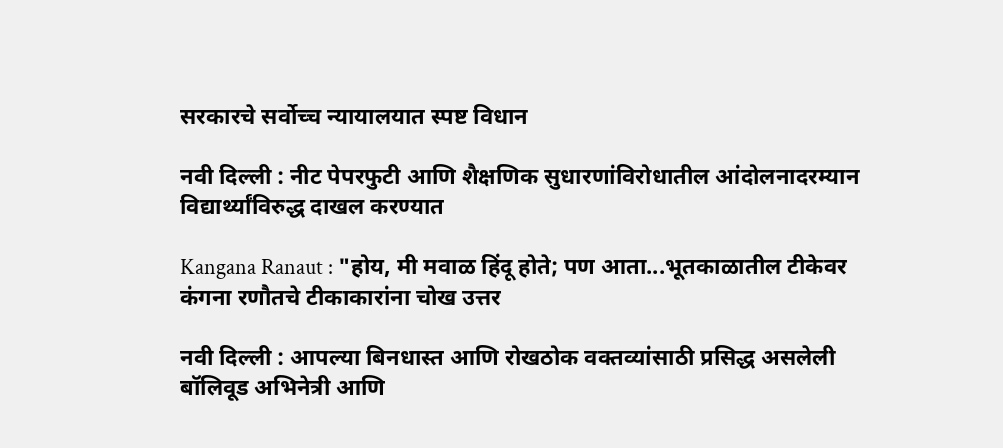सरकारचे सर्वोच्च न्यायालयात स्पष्ट विधान

नवी दिल्ली : नीट पेपरफुटी आणि शैक्षणिक सुधारणांविरोधातील आंदोलनादरम्यान विद्यार्थ्यांविरुद्ध दाखल करण्यात

Kangana Ranaut : "होय, मी मवाळ हिंदू होते; पण आता...भूतकाळातील टीकेवर कंगना रणौतचे टीकाकारांना चोख उत्तर

नवी दिल्ली : आपल्या बिनधास्त आणि रोखठोक वक्तव्यांसाठी प्रसिद्ध असलेली बॉलिवूड अभिनेत्री आणि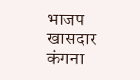भाजप खासदार कंगना